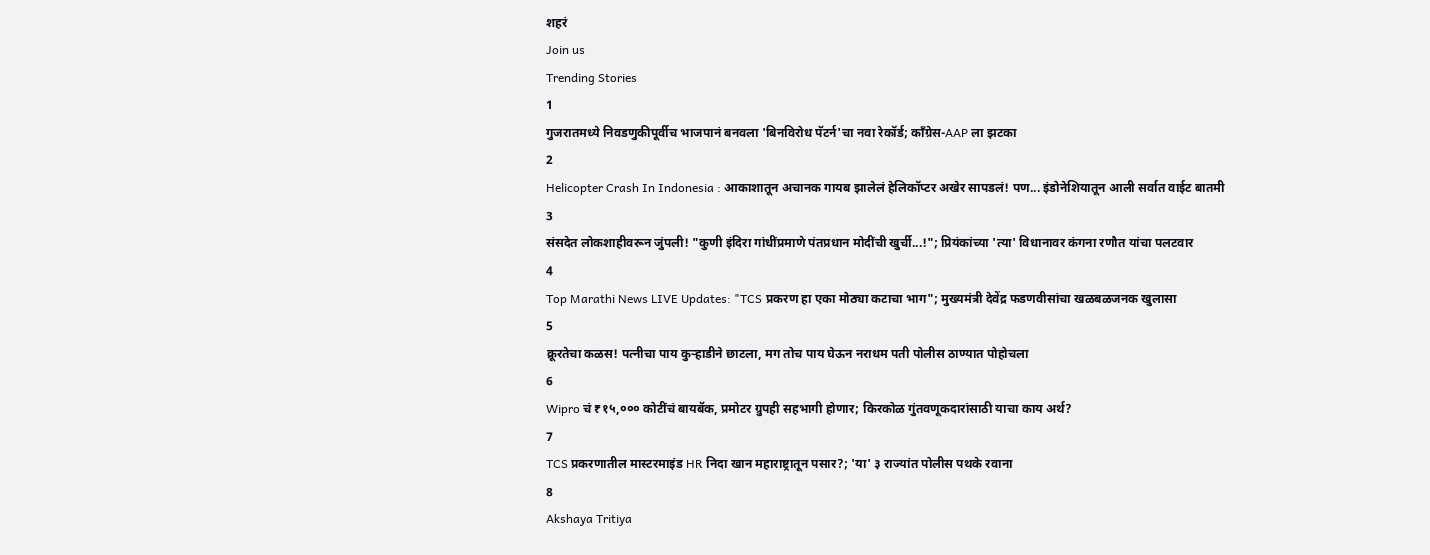शहरं
Join us
Trending Stories
1
गुजरातमध्ये निवडणुकीपूर्वीच भाजपानं बनवला 'बिनविरोध पॅटर्न'चा नवा रेकॉर्ड; काँग्रेस-AAP ला झटका
2
Helicopter Crash In Indonesia : आकाशातून अचानक गायब झालेलं हेलिकॉप्टर अखेर सापडलं! पण... इंडोनेशियातून आली सर्वात वाईट बातमी
3
संसदेत लोकशाहीवरून जुंपली! "कुणी इंदिरा गांधींप्रमाणे पंतप्रधान मोदींची खुर्ची...!"; प्रियंकांच्या 'त्या' विधानावर कंगना रणौत यांचा पलटवार
4
Top Marathi News LIVE Updates: "TCS प्रकरण हा एका मोठ्या कटाचा भाग"; मुख्यमंत्री देवेंद्र फडणवीसांचा खळबळजनक खुलासा
5
क्रूरतेचा कळस! पत्नीचा पाय कुऱ्हाडीने छाटला, मग तोच पाय घेऊन नराधम पती पोलीस ठाण्यात पोहोचला
6
Wipro चं ₹१५,००० कोटींचं बायबॅक, प्रमोटर ग्रुपही सहभागी होणार; किरकोळ गुंतवणूकदारांसाठी याचा काय अर्थ?
7
TCS प्रकरणातील मास्टरमाइंड HR निदा खान महाराष्ट्रातून पसार?; 'या' ३ राज्यांत पोलीस पथके रवाना
8
Akshaya Tritiya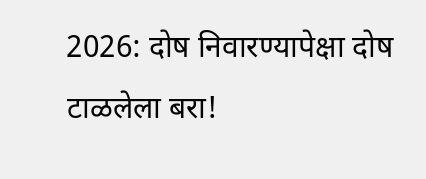2026: दोष निवारण्यापेक्षा दोष टाळलेला बरा!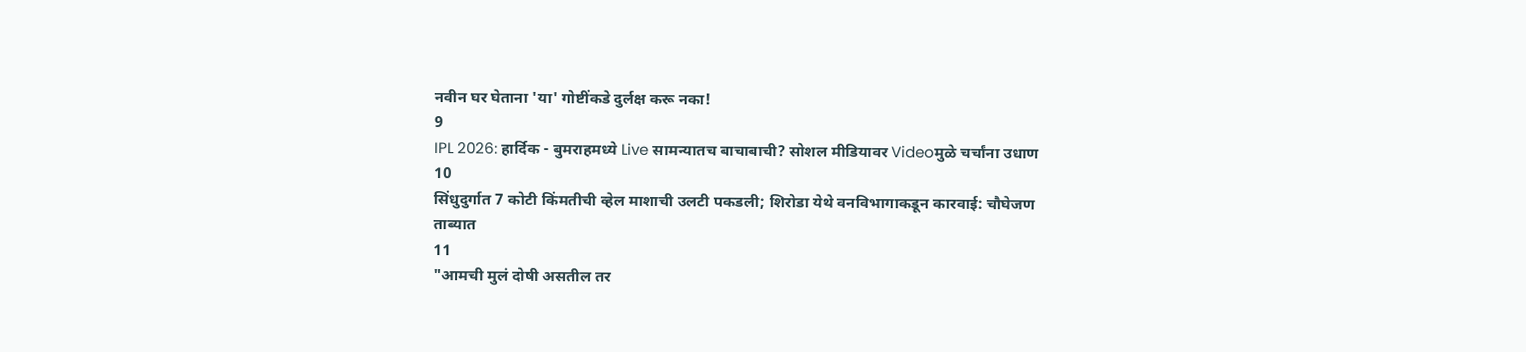नवीन घर घेताना 'या' गोष्टींकडे दुर्लक्ष करू नका!
9
IPL 2026: हार्दिक - बुमराहमध्ये Live सामन्यातच बाचाबाची? सोशल मीडियावर Videoमुळे चर्चांना उधाण
10
सिंधुदुर्गात 7 कोटी किंमतीची व्हेल माशाची उलटी पकडली; शिरोडा येथे वनविभागाकडून कारवाई: चौघेजण ताब्यात
11
"आमची मुलं दोषी असतील तर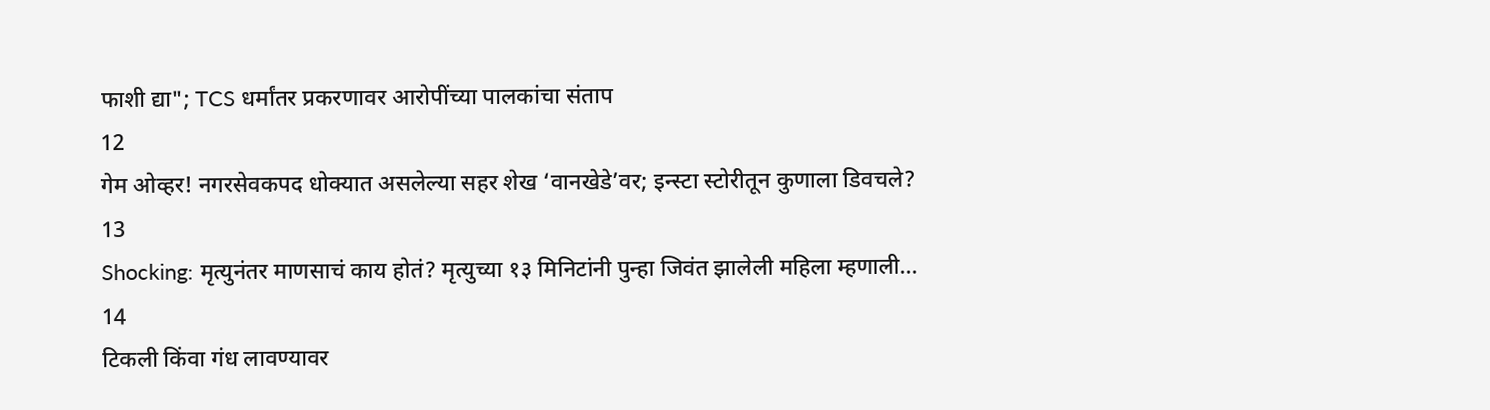फाशी द्या"; TCS धर्मांतर प्रकरणावर आरोपींच्या पालकांचा संताप
12
गेम ओव्हर! नगरसेवकपद धोक्यात असलेल्या सहर शेख ‘वानखेडे’वर; इन्स्टा स्टोरीतून कुणाला डिवचले?
13
Shocking: मृत्युनंतर माणसाचं काय होतं? मृत्युच्या १३ मिनिटांनी पुन्हा जिवंत झालेली महिला म्हणाली...
14
टिकली किंवा गंध लावण्यावर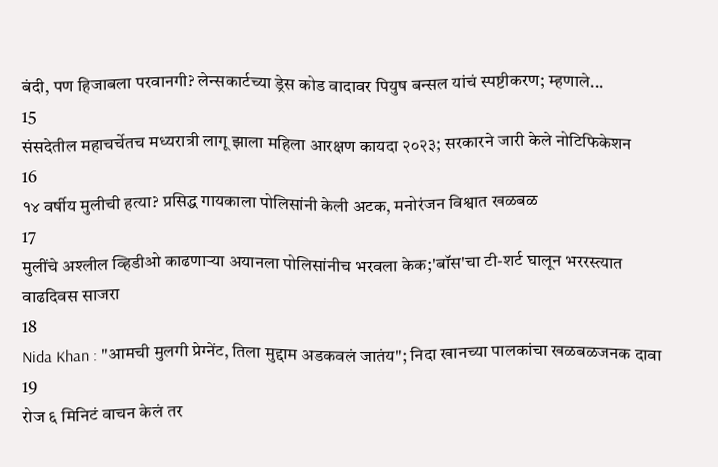बंदी, पण हिजाबला परवानगी? लेन्सकार्टच्या ड्रेस कोड वादावर पियुष बन्सल यांचं स्पष्टीकरण; म्हणाले...
15
संसदेतील महाचर्चेतच मध्यरात्री लागू झाला महिला आरक्षण कायदा २०२३; सरकारने जारी केले नोटिफिकेशन
16
१४ वर्षीय मुलीची हत्या? प्रसिद्ध गायकाला पोलिसांनी केली अटक, मनोरंजन विश्वात खळबळ
17
मुलींचे अश्लील व्हिडीओ काढणाऱ्या अयानला पोलिसांनीच भरवला केक;'बॉस'चा टी-शर्ट घालून भररस्त्यात वाढदिवस साजरा
18
Nida Khan : "आमची मुलगी प्रेग्‍नेंट, तिला मुद्दाम अडकवलं जातंय"; निदा खानच्या पालकांचा खळबळजनक दावा
19
रोज ६ मिनिटं वाचन केलं तर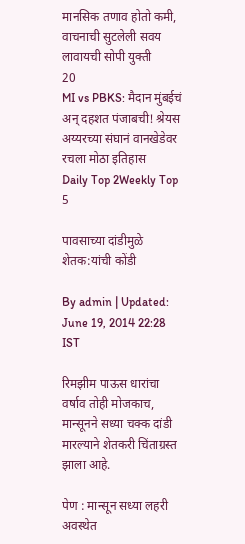मानसिक तणाव होतो कमी, वाचनाची सुटलेली सवय लावायची सोपी युक्ती
20
MI vs PBKS: मैदान मुंबईचं अन् दहशत पंजाबची! श्रेयस अय्यरच्या संघानं वानखेडेवर रचला मोठा इतिहास
Daily Top 2Weekly Top 5

पावसाच्या दांडीमुळे शेतक:यांची कोंडी

By admin | Updated: June 19, 2014 22:28 IST

रिमझीम पाऊस धारांचा वर्षाव तोही मोजकाच, मान्सूनने सध्या चक्क दांडी मारल्याने शेतकरी चिंताग्रस्त झाला आहे.

पेण : मान्सून सध्या लहरी अवस्थेत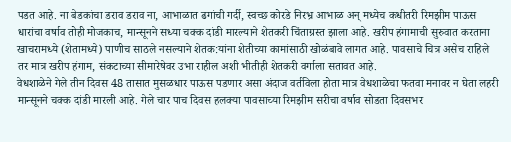पडत आहे. ना बेडकांचा डराव डराव ना, आभाळात ढगांची गर्दी, स्वच्छ कोरडे निरभ्र आभाळ अन् मध्येच कधीतरी रिमझीम पाऊस धारांचा वर्षाव तोही मोजकाच, मान्सूनने सध्या चक्क दांडी मारल्याने शेतकरी चिंताग्रस्त झाला आहे. खरीप हंगामाची सुरुवात करताना खाचरामध्ये (शेतामध्ये) पाणीच साठले नसल्याने शेतक:यांना शेतीच्या कामांसाठी खोळंबावे लागत आहे. पावसाचे चित्र असेच राहिले तर मात्र खरीप हंगाम, संकटाच्या सीमारेषेवर उभा राहील अशी भीतीही शेतकरी वर्गाला सतावत आहे.
वेधशाळेने गेले तीन दिवस 48 तासात मुसळधार पाऊस पडणार असा अंदाज वर्तविला होता मात्र वेधशाळेचा फतवा मनावर न घेता लहरी मान्सूनने चक्क दांडी मारली आहे. गेले चार पाच दिवस हलक्या पावसाच्या रिमझीम सरीचा वर्षाव सोडता दिवसभर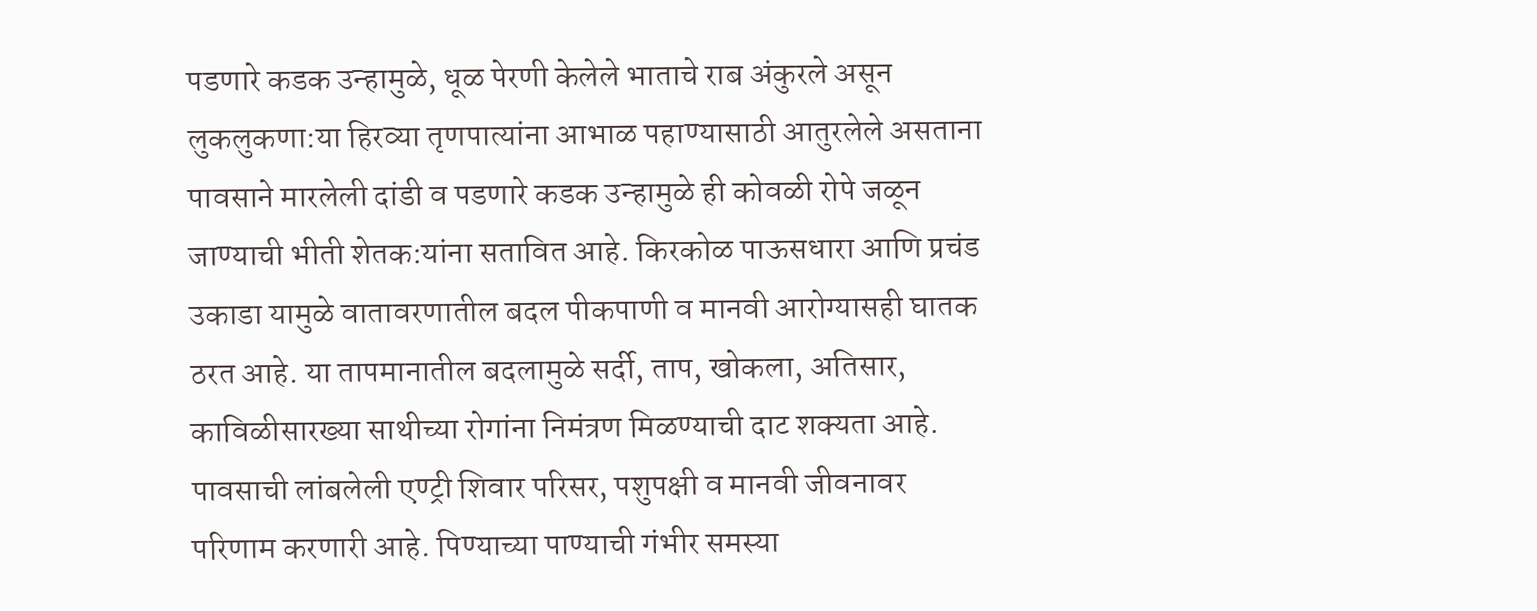पडणारे कडक उन्हामुळे, धूळ पेरणी केलेले भाताचे राब अंकुरले असून लुकलुकणा:या हिरव्या तृणपात्यांना आभाळ पहाण्यासाठी आतुरलेले असताना पावसाने मारलेली दांडी व पडणारे कडक उन्हामुळे ही कोवळी रोपे जळून जाण्याची भीती शेतक:यांना सतावित आहे. किरकोळ पाऊसधारा आणि प्रचंड उकाडा यामुळे वातावरणातील बदल पीकपाणी व मानवी आरोग्यासही घातक ठरत आहे. या तापमानातील बदलामुळे सर्दी, ताप, खोकला, अतिसार, काविळीसारख्या साथीच्या रोगांना निमंत्रण मिळण्याची दाट शक्यता आहे.
पावसाची लांबलेली एण्ट्री शिवार परिसर, पशुपक्षी व मानवी जीवनावर परिणाम करणारी आहे. पिण्याच्या पाण्याची गंभीर समस्या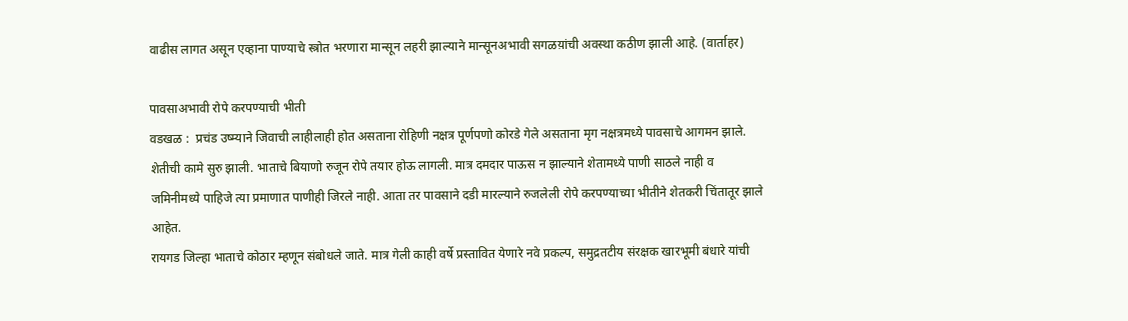वाढीस लागत असून एव्हाना पाण्याचे स्त्रोत भरणारा मान्सून लहरी झाल्याने मान्सूनअभावी सगळय़ांची अवस्था कठीण झाली आहे. (वार्ताहर)

पावसाअभावी रोपे करपण्याची भीती
वडखळ :  प्रचंड उष्म्याने जिवाची लाहीलाही होत असताना रोहिणी नक्षत्र पूर्णपणो कोरडे गेले असताना मृग नक्षत्रमध्ये पावसाचे आगमन झाले. शेतीची कामे सुरु झाली. भाताचे बियाणो रुजून रोपे तयार होऊ लागली. मात्र दमदार पाऊस न झाल्याने शेतामध्ये पाणी साठले नाही व जमिनीमध्ये पाहिजे त्या प्रमाणात पाणीही जिरले नाही. आता तर पावसाने दडी मारल्याने रुजलेली रोपे करपण्याच्या भीतीने शेतकरी चिंतातूर झाले आहेत.
रायगड जिल्हा भाताचे कोठार म्हणून संबोधले जाते. मात्र गेली काही वर्षे प्रस्तावित येणारे नवे प्रकल्प, समुद्रतटीय संरक्षक खारभूमी बंधारे यांची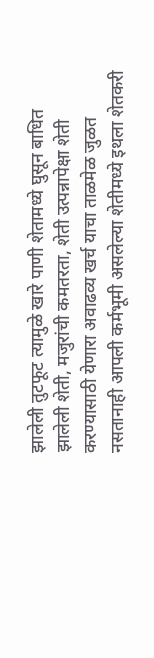झालेली तुटफूट त्यामुळे खारे पाणी शेतामध्ये घुसून बाधित झालेली शेती, मजुरांची कमतरता, शेती उत्पन्नापेक्षा शेती करण्यासाठी येणारा अवाढव्य खर्च याचा ताळमेळ जुळत नसतानाही आपली कर्मभूमी असलेल्या शेतीमध्ये इथला शेतकरी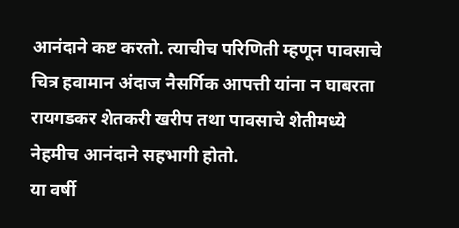आनंदाने कष्ट करतो. त्याचीच परिणिती म्हणून पावसाचे चित्र हवामान अंदाज नैसर्गिक आपत्ती यांना न घाबरता रायगडकर शेतकरी खरीप तथा पावसाचे शेतीमध्ये नेहमीच आनंदाने सहभागी होतो.
या वर्षी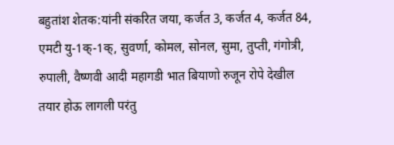बहुतांश शेतक:यांनी संकरित जया, कर्जत 3, कर्जत 4, कर्जत 84, एमटी यु-1क्-1क्, सुवर्णा, कोमल, सोनल, सुमा, तुप्ती, गंगोत्री, रुपाली, वैष्णवी आदी महागडी भात बियाणो रुजून रोपे देखील तयार होऊ लागली परंतु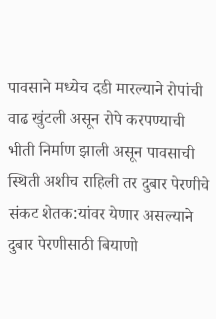पावसाने मध्येच दडी मारल्याने रोपांची वाढ खुंटली असून रोपे करपण्याची भीती निर्माण झाली असून पावसाची स्थिती अशीच राहिली तर दुबार पेरणीचे संकट शेतक:यांवर येणार असल्याने दुबार पेरणीसाठी बियाणो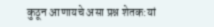कुठून आणायचे असा प्रश्न शेतक:यां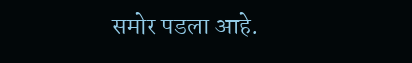समोर पडला आहे.